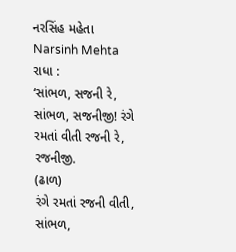નરસિંહ મહેતા
Narsinh Mehta
રાધા :
‘સાંભળ, સજની રે, સાંભળ, સજનીજી! રંગે રમતાં વીતી રજની રે, રજનીજી.
(ઢાળ)
રંગે રમતાં રજની વીતી, સાંભળ,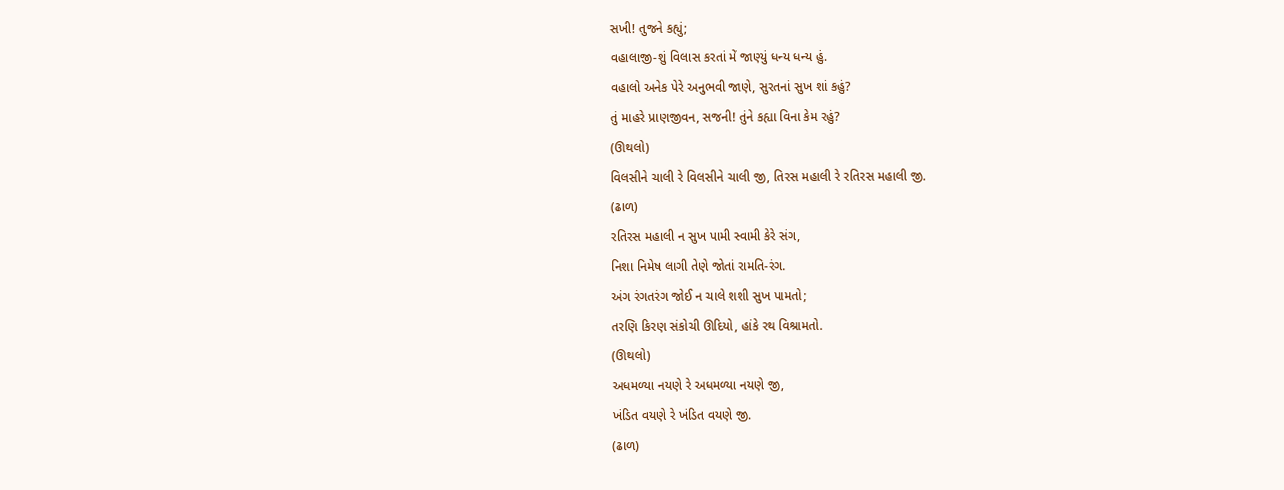સખી! તુજને કહ્યું;
વહાલાજી-શું વિલાસ કરતાં મેં જાણ્યું ધન્ય ધન્ય હું.
વહાલો અનેક પેરે અનુભવી જાણે, સુરતનાં સુખ શાં કહું?
તું માહરે પ્રાણજીવન, સજની! તુંને કહ્યા વિના કેમ રહું?
(ઊથલો)
વિલસીને ચાલી રે વિલસીને ચાલી જી, તિરસ મહાલી રે રતિરસ મહાલી જી.
(ઢાળ)
રતિરસ મહાલી ન સુખ પામી સ્વામી કેરે સંગ,
નિશા નિમેષ લાગી તેણે જોતાં રામતિ-રંગ.
અંગ રંગતરંગ જોઈ ન ચાલે શશી સુખ પામતો;
તરણિ કિરણ સંકોચી ઊદિયો, હાંકે રથ વિશ્રામતો.
(ઊથલો)
અધમળ્યા નયણે રે અધમળ્યા નયણે જી,
ખંડિત વયણે રે ખંડિત વયણે જી.
(ઢાળ)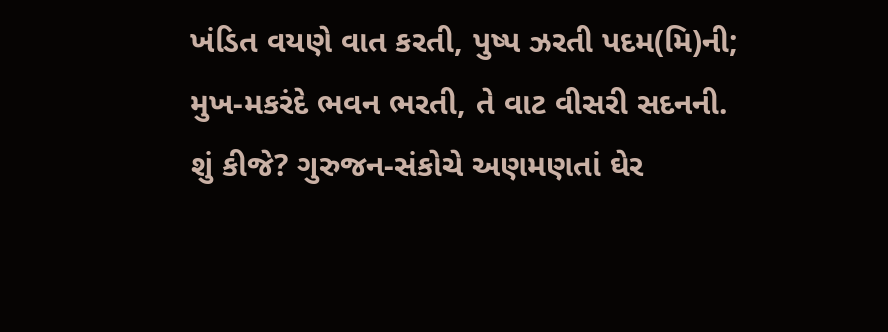ખંડિત વયણે વાત કરતી, પુષ્પ ઝરતી પદમ(મિ)ની;
મુખ-મકરંદે ભવન ભરતી, તે વાટ વીસરી સદનની.
શું કીજે? ગુરુજન-સંકોચે અણમણતાં ઘેર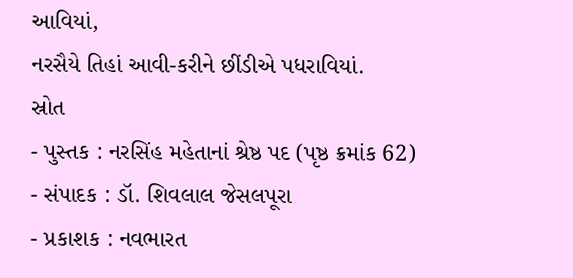આવિયાં,
નરસૈયે તિહાં આવી-કરીને છીંડીએ પધરાવિયાં.
સ્રોત
- પુસ્તક : નરસિંહ મહેતાનાં શ્રેષ્ઠ પદ (પૃષ્ઠ ક્રમાંક 62)
- સંપાદક : ડૉ. શિવલાલ જેસલપૂરા
- પ્રકાશક : નવભારત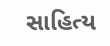સાહિત્ય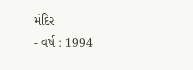મંદિર
- વર્ષ : 1994